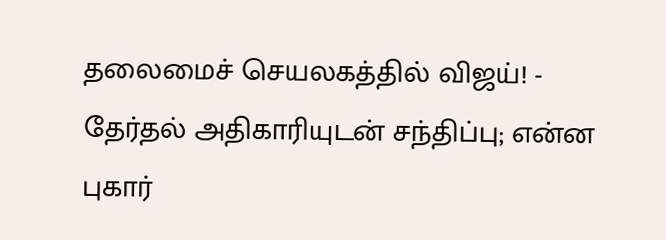தலைமைச் செயலகத்தில் விஜய்! - தேர்தல் அதிகாரியுடன் சந்திப்பு; என்ன புகார்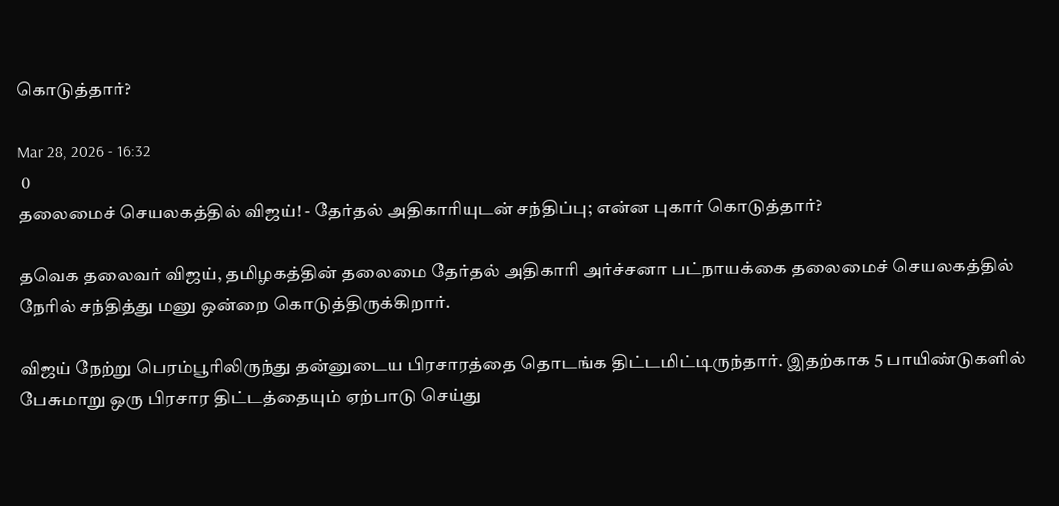கொடுத்தார்?

Mar 28, 2026 - 16:32
 0
தலைமைச் செயலகத்தில் விஜய்! - தேர்தல் அதிகாரியுடன் சந்திப்பு; என்ன புகார் கொடுத்தார்?

தவெக தலைவர் விஜய், தமிழகத்தின் தலைமை தேர்தல் அதிகாரி அர்ச்சனா பட்நாயக்கை தலைமைச் செயலகத்தில் நேரில் சந்தித்து மனு ஒன்றை கொடுத்திருக்கிறார்.

விஜய் நேற்று பெரம்பூரிலிருந்து தன்னுடைய பிரசாரத்தை தொடங்க திட்டமிட்டிருந்தார். இதற்காக 5 பாயிண்டுகளில் பேசுமாறு ஒரு பிரசார திட்டத்தையும் ஏற்பாடு செய்து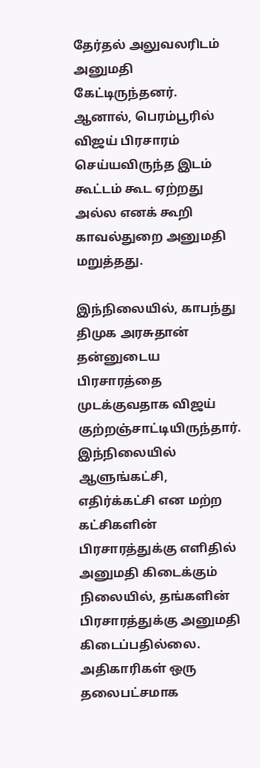தேர்தல் அலுவலரிடம் அனுமதி கேட்டிருந்தனர். ஆனால், பெரம்பூரில் விஜய் பிரசாரம் செய்யவிருந்த இடம் கூட்டம் கூட ஏற்றது அல்ல எனக் கூறி காவல்துறை அனுமதி மறுத்தது.

இந்நிலையில், காபந்து திமுக அரசுதான் தன்னுடைய பிரசாரத்தை முடக்குவதாக விஜய் குற்றஞ்சாட்டியிருந்தார். இந்நிலையில் ஆளுங்கட்சி, எதிர்க்கட்சி என மற்ற கட்சிகளின் பிரசாரத்துக்கு எளிதில் அனுமதி கிடைக்கும் நிலையில், தங்களின் பிரசாரத்துக்கு அனுமதி கிடைப்பதில்லை. அதிகாரிகள் ஒரு தலைபட்சமாக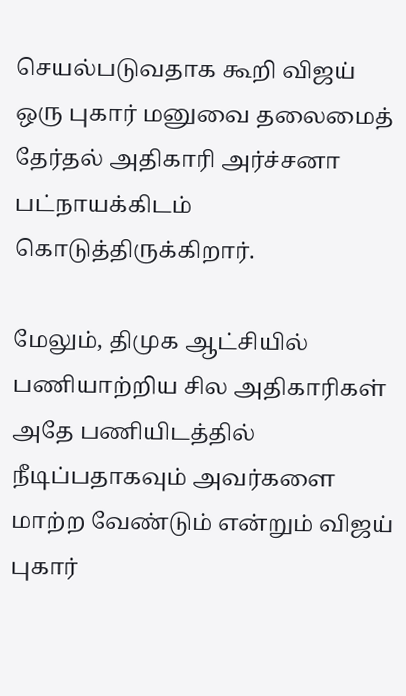செயல்படுவதாக கூறி விஜய் ஒரு புகார் மனுவை தலைமைத் தேர்தல் அதிகாரி அர்ச்சனா பட்நாயக்கிடம் கொடுத்திருக்கிறார்.

மேலும், திமுக ஆட்சியில் பணியாற்றிய சில அதிகாரிகள் அதே பணியிடத்தில் நீடிப்பதாகவும் அவர்களை மாற்ற வேண்டும் என்றும் விஜய் புகார்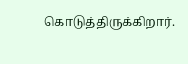கொடுத்திருக்கிறார்.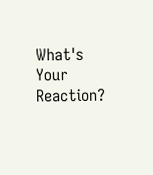What's Your Reaction?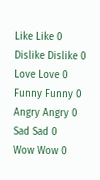Like Like 0
Dislike Dislike 0
Love Love 0
Funny Funny 0
Angry Angry 0
Sad Sad 0
Wow Wow 0